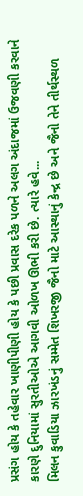પ્રસંગ હોય કે તહેવાર ખાણીપીણી હોય કે પછી પ્રવાસ દરેક પળને અલગ અંદાજમાં ઉજવણી કરવાને કારણે દુનિયામાં સુરતીઓએ આગવી ઓળખ ઊભી કરી છે. ત્યારે હવે...
મિલન કુવાડિયા ઝારખંડનું સમ્મેત શિખરજી જૈનો માટે આસ્થાનું કેન્દ્ર છે અને જૈનો તેને તીર્થસ્થળ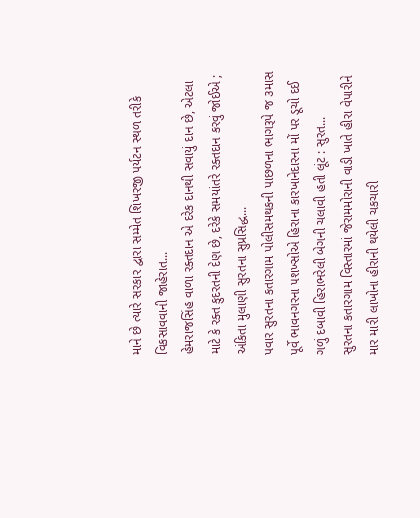માને છે ત્યારે સરકાર દ્વારા સમ્મેત શિખરજી પર્યટન સ્થળ તરીકે વિકસાવવાની જાહેરાત...
હેમરાજસિંહ વાળા રક્તદાન એ દરેક દાનથી સવાયું દાન છે, એટલા માટે કે રક્ત કુદરતની દેણ છે, દરેકે સમયાંતરે રક્તદાન કરવું જોઈએ ; અંકિતા મુલાણી સુરતના સુપ્રસિદ્ધ...
પવાર સુરતના કતારગામ પોલીસમથકની પાછળના ભાગરૂપે જ ૩માસ પૂર્વે ભાવનગરના ૫શખ્સોએ હિરાના કારખાનેદારના મોં પર ડૂચો દઈ ગળું દબાવી હિરાભરેલી બેગની ચલાવી હતી લૂંટ : સુરત...
સુરતના કતારગામ વિસ્તારમાં જેરામમોરાની વાડી ખાતે હીરા વેપારીને માર મારી લાખોના હીરાની થયેલી ચકચારી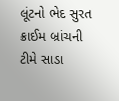લૂંટનો ભેદ સુરત ક્રાઈમ બ્રાંચની ટીમે સાડા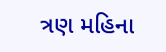ત્રણ મહિના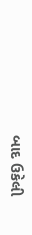બાદ ઉકેલી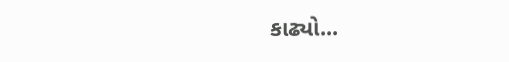કાઢ્યો...